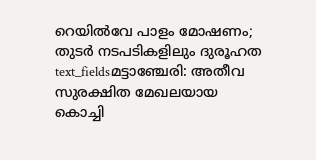റെയിൽവേ പാളം മോഷണം; തുടർ നടപടികളിലും ദുരൂഹത
text_fieldsമട്ടാഞ്ചേരി: അതീവ സുരക്ഷിത മേഖലയായ കൊച്ചി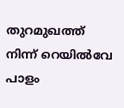തുറമുഖത്ത് നിന്ന് റെയിൽവേ പാളം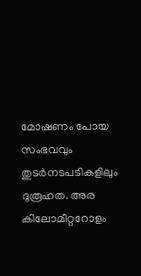മോഷണം പോയ സംഭവവും തുടർനടപടികളിലും ദുരൂഹത. അര കിലോമീറ്ററോളം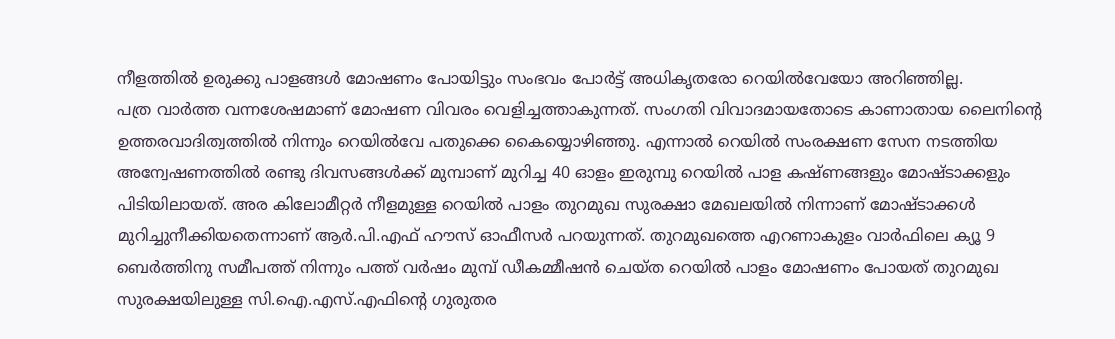നീളത്തിൽ ഉരുക്കു പാളങ്ങൾ മോഷണം പോയിട്ടും സംഭവം പോർട്ട് അധികൃതരോ റെയിൽവേയോ അറിഞ്ഞില്ല.
പത്ര വാർത്ത വന്നശേഷമാണ് മോഷണ വിവരം വെളിച്ചത്താകുന്നത്. സംഗതി വിവാദമായതോടെ കാണാതായ ലൈനിന്റെ ഉത്തരവാദിത്വത്തിൽ നിന്നും റെയിൽവേ പതുക്കെ കൈയ്യൊഴിഞ്ഞു. എന്നാൽ റെയിൽ സംരക്ഷണ സേന നടത്തിയ അന്വേഷണത്തിൽ രണ്ടു ദിവസങ്ങൾക്ക് മുമ്പാണ് മുറിച്ച 40 ഓളം ഇരുമ്പു റെയിൽ പാള കഷ്ണങ്ങളും മോഷ്ടാക്കളും പിടിയിലായത്. അര കിലോമീറ്റർ നീളമുള്ള റെയിൽ പാളം തുറമുഖ സുരക്ഷാ മേഖലയിൽ നിന്നാണ് മോഷ്ടാക്കൾ മുറിച്ചുനീക്കിയതെന്നാണ് ആർ.പി.എഫ് ഹൗസ് ഓഫീസർ പറയുന്നത്. തുറമുഖത്തെ എറണാകുളം വാർഫിലെ ക്യൂ 9 ബെർത്തിനു സമീപത്ത് നിന്നും പത്ത് വർഷം മുമ്പ് ഡീകമ്മീഷൻ ചെയ്ത റെയിൽ പാളം മോഷണം പോയത് തുറമുഖ സുരക്ഷയിലുള്ള സി.ഐ.എസ്.എഫിന്റെ ഗുരുതര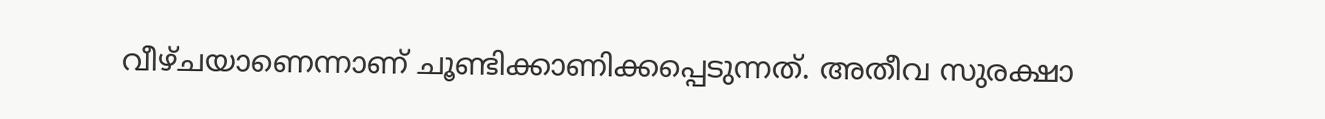വീഴ്ചയാണെന്നാണ് ചൂണ്ടിക്കാണിക്കപ്പെടുന്നത്. അതീവ സുരക്ഷാ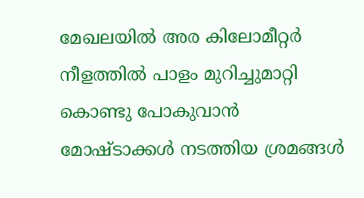മേഖലയിൽ അര കിലോമീറ്റർ നീളത്തിൽ പാളം മുറിച്ചുമാറ്റി കൊണ്ടു പോകുവാൻ മോഷ്ടാക്കൾ നടത്തിയ ശ്രമങ്ങൾ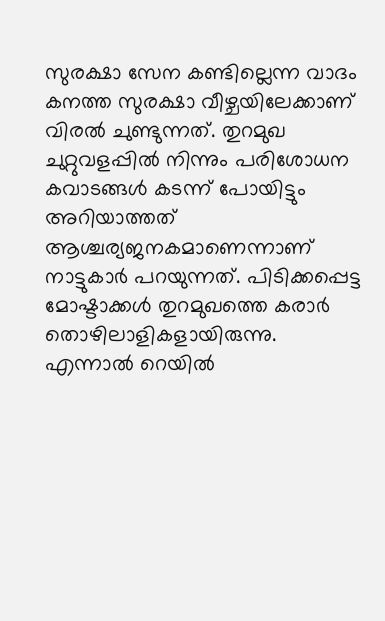സുരക്ഷാ സേന കണ്ടില്ലെന്ന വാദം കനത്ത സുരക്ഷാ വീഴ്ചയിലേക്കാണ് വിരൽ ചുണ്ടുന്നത്. തുറമുഖ ചുറ്റുവളപ്പിൽ നിന്നും പരിശോധന കവാടങ്ങൾ കടന്ന് പോയിട്ടും അറിയാത്തത് ആശ്ചര്യജനകമാണെന്നാണ് നാട്ടുകാർ പറയുന്നത്. പിടിക്കപ്പെട്ട മോഷ്ടാക്കൾ തുറമുഖത്തെ കരാർ തൊഴിലാളികളായിരുന്നു.
എന്നാൽ റെയിൽ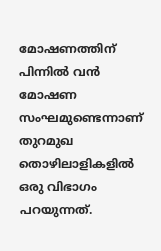മോഷണത്തിന് പിന്നിൽ വൻ മോഷണ സംഘമുണ്ടെന്നാണ് തുറമുഖ തൊഴിലാളികളിൽ ഒരു വിഭാഗം പറയുന്നത്.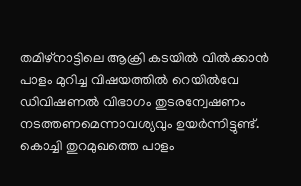തമിഴ്നാട്ടിലെ ആക്രി കടയിൽ വിൽക്കാൻ പാളം മുറിച്ച വിഷയത്തിൽ റെയിൽവേ ഡിവിഷണൽ വിഭാഗം തുടരന്വേഷണം നടത്തണമെന്നാവശ്യവും ഉയർന്നിട്ടുണ്ട്. കൊച്ചി തുറമുഖത്തെ പാളം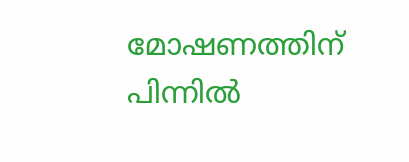മോഷണത്തിന് പിന്നിൽ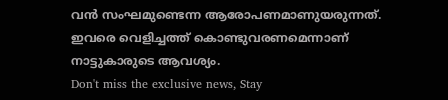വൻ സംഘമുണ്ടെന്ന ആരോപണമാണുയരുന്നത്. ഇവരെ വെളിച്ചത്ത് കൊണ്ടുവരണമെന്നാണ് നാട്ടുകാരുടെ ആവശ്യം.
Don't miss the exclusive news, Stay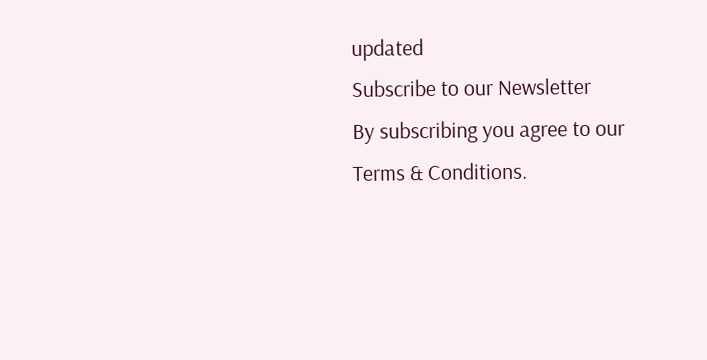updated
Subscribe to our Newsletter
By subscribing you agree to our Terms & Conditions.